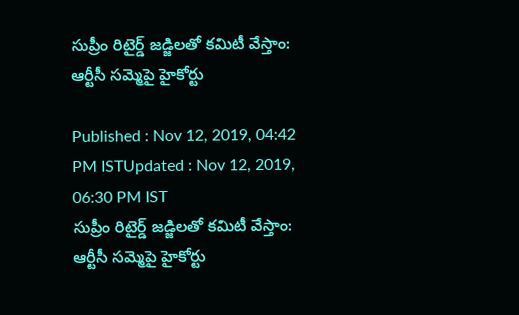సుప్రీం రిటైర్డ్ జడ్జిలతో కమిటీ వేస్తాం: ఆర్టీసీ సమ్మెపై హైకోర్టు

Published : Nov 12, 2019, 04:42 PM ISTUpdated : Nov 12, 2019, 06:30 PM IST
సుప్రీం రిటైర్డ్ జడ్జిలతో కమిటీ వేస్తాం: ఆర్టీసీ సమ్మెపై హైకోర్టు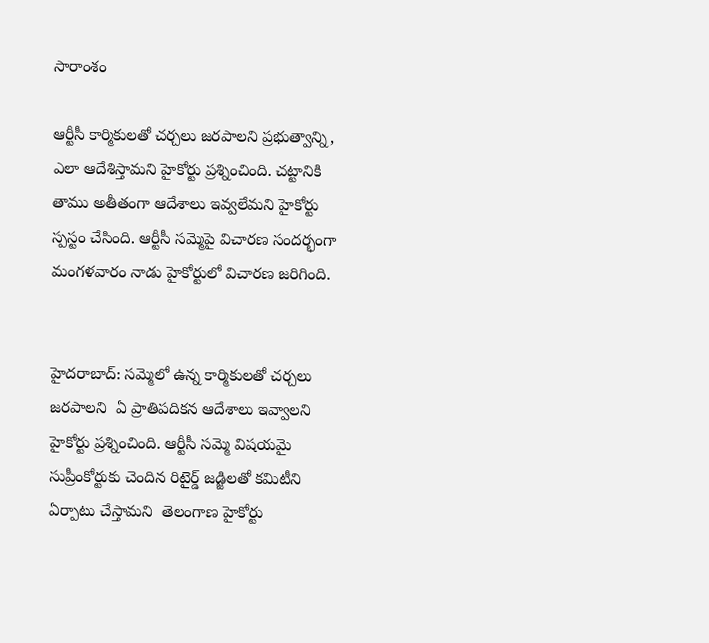సారాంశం

ఆర్టీసీ కార్మికులతో చర్చలు జరపాలని ప్రభుత్వాన్ని, ఎలా ఆదేశిస్తామని హైకోర్టు ప్రశ్నించింది. చట్టానికి తాము అతీతంగా ఆదేశాలు ఇవ్వలేమని హైకోర్టు స్పస్టం చేసింది. ఆర్టీసీ సమ్మెపై విచారణ సందర్భంగా మంగళవారం నాడు హైకోర్టులో విచారణ జరిగింది.


హైదరాబాద్: సమ్మెలో ఉన్న కార్మికులతో చర్చలు జరపాలని  ఏ ప్రాతిపదికన ఆదేశాలు ఇవ్వాలని హైకోర్టు ప్రశ్నించింది. ఆర్టీసీ సమ్మె విషయమై సుప్రీంకోర్టుకు చెందిన రిటైర్డ్ జడ్జిలతో కమిటీని ఏర్పాటు చేస్తామని  తెలంగాణ హైకోర్టు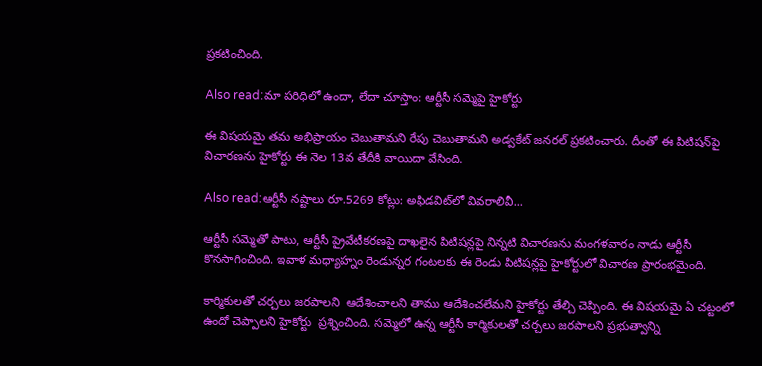ప్రకటించింది.

Also read:మా పరిధిలో ఉందా, లేదా చూస్తాం: ఆర్టీసీ సమ్మెపై హైకోర్టు

ఈ విషయమై తమ అభిప్రాయం చెబుతామని రేపు చెబుతామని అడ్వకేట్ జనరల్ ప్రకటించారు. దీంతో ఈ పిటిషన్‌పై విచారణను హైకోర్టు ఈ నెల 13వ తేదీకి వాయిదా వేసింది.

Also read:ఆర్టీసీ నష్టాలు రూ.5269 కోట్లు: అఫిడవిట్‌లో వివరాలివీ...

ఆర్టీసీ సమ్మెతో పాటు, ఆర్టీసీ ప్రైవేటీకరణపై దాఖలైన పిటిషన్లపై నిన్నటి విచారణను మంగళవారం నాడు ఆర్టీసీ కొనసాగించింది. ఇవాళ మధ్యాహ్నం రెండున్నర గంటలకు ఈ రెండు పిటిషన్లపై హైకోర్టులో విచారణ ప్రారంభమైంది.

కార్మికులతో చర్చలు జరపాలని  ఆదేశించాలని తాము ఆదేశించలేమని హైకోర్టు తేల్చి చెప్పింది. ఈ విషయమై ఏ చట్టంలో ఉందో చెప్పాలని హైకోర్టు  ప్రశ్నించింది. సమ్మెలో ఉన్న ఆర్టీసీ కార్మికులతో చర్చలు జరపాలని ప్రభుత్వాన్ని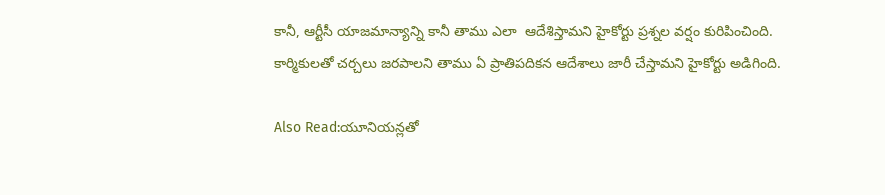కానీ, ఆర్టీసీ యాజమాన్యాన్ని కానీ తాము ఎలా  ఆదేశిస్తామని హైకోర్టు ప్రశ్నల వర్షం కురిపించింది. కార్మికులతో చర్చలు జరపాలని తాము ఏ ప్రాతిపదికన ఆదేశాలు జారీ చేస్తామని హైకోర్టు అడిగింది.

Also Read:యూనియన్లతో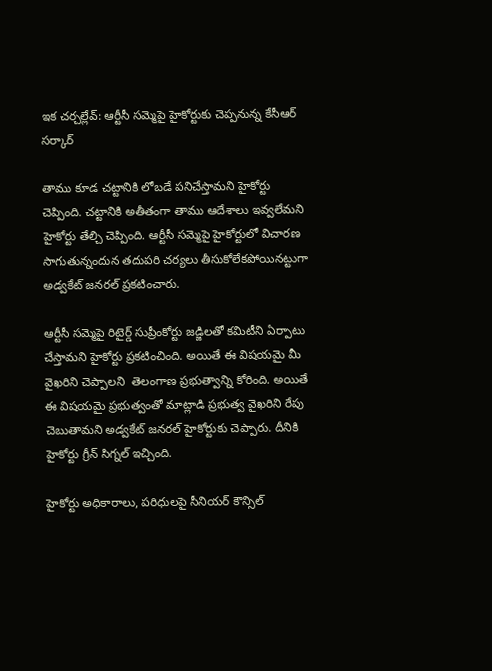ఇక చర్చల్లేవ్: ఆర్టీసీ సమ్మెపై హైకోర్టుకు చెప్పనున్న కేసీఆర్ సర్కార్

తాము కూడ చట్టానికి లోబడే పనిచేస్తామని హైకోర్టు చెప్పింది. చట్టానికి అతీతంగా తాము ఆదేశాలు ఇవ్వలేమని హైకోర్టు తేల్చి చెప్పింది. ఆర్టీసీ సమ్మెపై హైకోర్టులో విచారణ సాగుతున్నందున తదుపరి చర్యలు తీసుకోలేకపోయినట్టుగా అడ్వకేట్ జనరల్ ప్రకటించారు.

ఆర్టీసీ సమ్మెపై రిటైర్డ్ సుప్రీంకోర్టు జడ్జిలతో కమిటీని ఏర్పాటు చేస్తామని హైకోర్టు ప్రకటించింది. అయితే ఈ విషయమై మీ వైఖరిని చెప్పాలని  తెలంగాణ ప్రభుత్వాన్ని కోరింది. అయితే ఈ విషయమై ప్రభుత్వంతో మాట్లాడి ప్రభుత్వ వైఖరిని రేపు చెబుతామని అడ్వకేట్ జనరల్ హైకోర్టుకు చెప్పారు. దీనికి హైకోర్టు గ్రీన్ సిగ్నల్ ఇచ్చింది.

హైకోర్టు అధికారాలు, పరిధులపై సీనియర్ కౌన్సిల్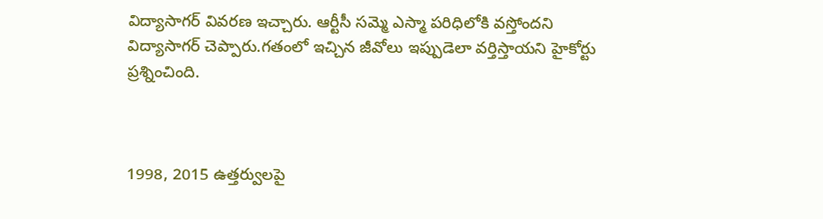విద్యాసాగర్ వివరణ ఇచ్చారు. ఆర్టీసీ సమ్మె ఎస్మా పరిధిలోకి వస్తోందని విద్యాసాగర్ చెప్పారు.గతంలో ఇచ్చిన జీవోలు ఇప్పుడెలా వర్తిస్తాయని హైకోర్టు ప్రశ్నించింది.



1998, 2015 ఉత్తర్వులపై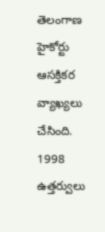తెలంగాణ హైకోర్టు ఆసక్తికర వ్యాఖ్యలు చేసింది. 1998 ఉత్తర్వులు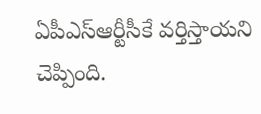ఏపీఎస్‌ఆర్టీసీకే వర్తిస్తాయని చెప్పింది.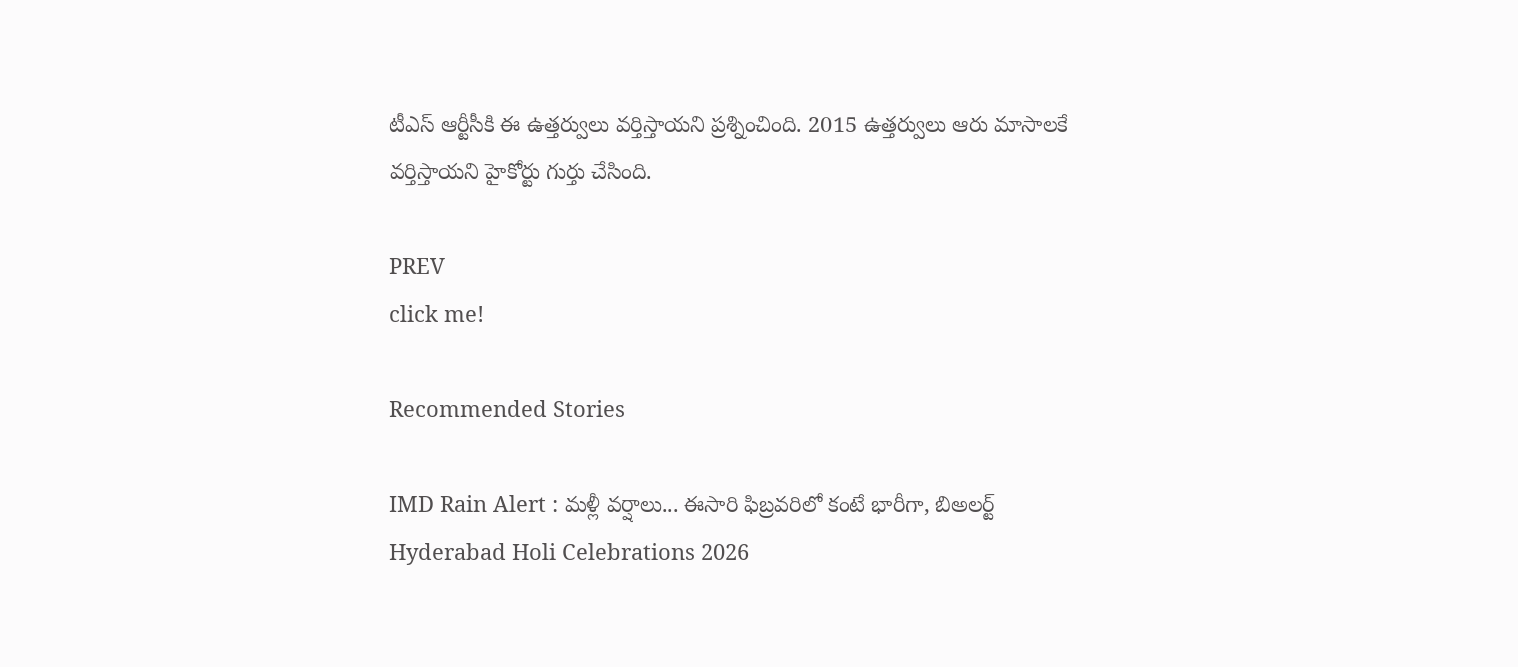టీఎస్ ఆర్టీసీకి ఈ ఉత్తర్వులు వర్తిస్తాయని ప్రశ్నించింది. 2015 ఉత్తర్వులు ఆరు మాసాలకే వర్తిస్తాయని హైకోర్టు గుర్తు చేసింది.

PREV
click me!

Recommended Stories

IMD Rain Alert : మళ్లీ వర్షాలు... ఈసారి ఫిబ్రవరిలో కంటే భారీగా, బిఅలర్ట్
Hyderabad Holi Celebrations 2026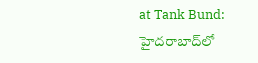at Tank Bund: హైదరాబాద్‌లో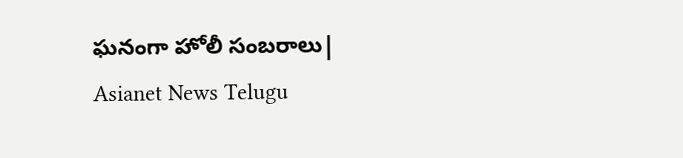ఘనంగా హోలీ సంబరాలు| Asianet News Telugu